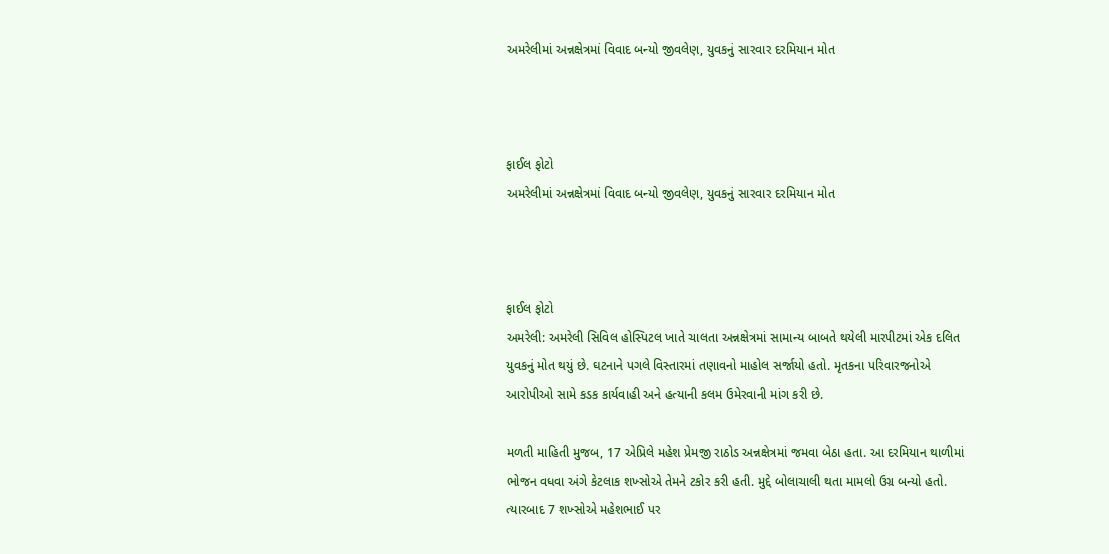અમરેલીમાં અન્નક્ષેત્રમાં વિવાદ બન્યો જીવલેણ, યુવકનું સારવાર દરમિયાન મોત



ફાઈલ ફોટો
અમરેલીમાં અન્નક્ષેત્રમાં વિવાદ બન્યો જીવલેણ, યુવકનું સારવાર દરમિયાન મોત



ફાઈલ ફોટો
અમરેલી: અમરેલી સિવિલ હોસ્પિટલ ખાતે ચાલતા અન્નક્ષેત્રમાં સામાન્ય બાબતે થયેલી મારપીટમાં એક દલિત યુવકનું મોત થયું છે. ઘટનાને પગલે વિસ્તારમાં તણાવનો માહોલ સર્જાયો હતો. મૃતકના પરિવારજનોએ આરોપીઓ સામે કડક કાર્યવાહી અને હત્યાની કલમ ઉમેરવાની માંગ કરી છે.

મળતી માહિતી મુજબ, 17 એપ્રિલે મહેશ પ્રેમજી રાઠોડ અન્નક્ષેત્રમાં જમવા બેઠા હતા. આ દરમિયાન થાળીમાં ભોજન વધવા અંગે કેટલાક શખ્સોએ તેમને ટકોર કરી હતી. મુદ્દે બોલાચાલી થતા મામલો ઉગ્ર બન્યો હતો. ત્યારબાદ 7 શખ્સોએ મહેશભાઈ પર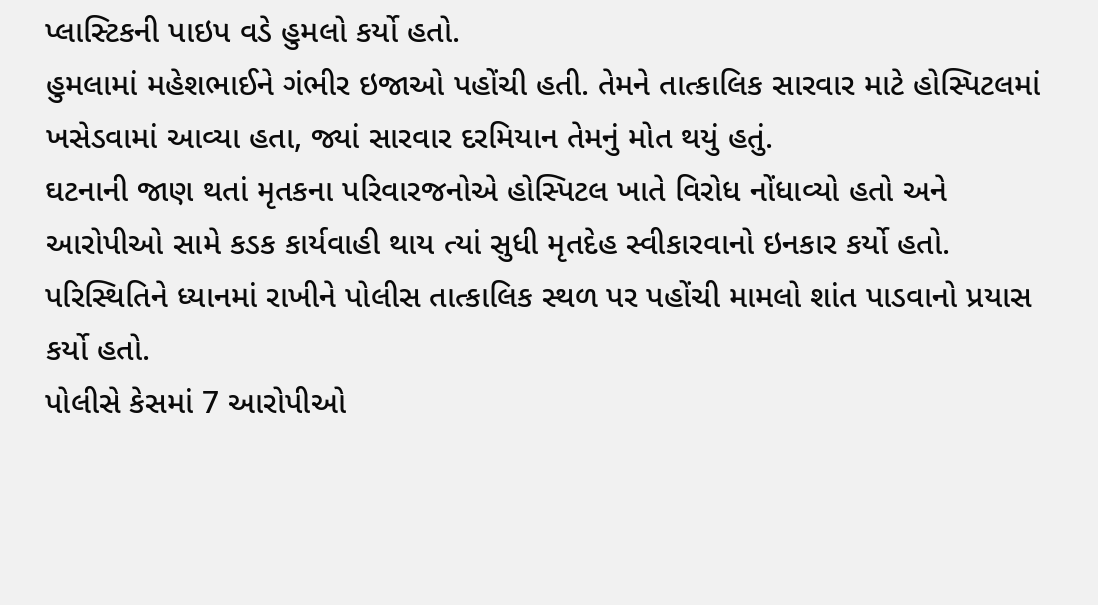પ્લાસ્ટિકની પાઇપ વડે હુમલો કર્યો હતો.
હુમલામાં મહેશભાઈને ગંભીર ઇજાઓ પહોંચી હતી. તેમને તાત્કાલિક સારવાર માટે હોસ્પિટલમાં ખસેડવામાં આવ્યા હતા, જ્યાં સારવાર દરમિયાન તેમનું મોત થયું હતું.
ઘટનાની જાણ થતાં મૃતકના પરિવારજનોએ હોસ્પિટલ ખાતે વિરોધ નોંધાવ્યો હતો અને આરોપીઓ સામે કડક કાર્યવાહી થાય ત્યાં સુધી મૃતદેહ સ્વીકારવાનો ઇનકાર કર્યો હતો. પરિસ્થિતિને ધ્યાનમાં રાખીને પોલીસ તાત્કાલિક સ્થળ પર પહોંચી મામલો શાંત પાડવાનો પ્રયાસ કર્યો હતો.
પોલીસે કેસમાં 7 આરોપીઓ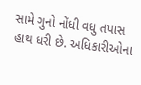સામે ગુનો નોંધી વધુ તપાસ હાથ ધરી છે. અધિકારીઓના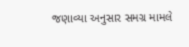જણાવ્યા અનુસાર સમગ્ર મામલે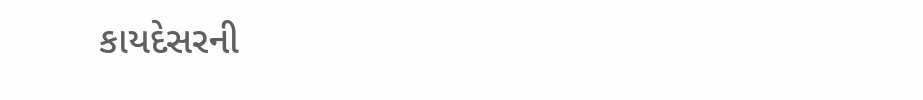કાયદેસરની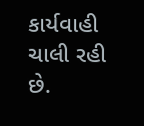કાર્યવાહી ચાલી રહી છે.